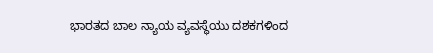ಭಾರತದ ಬಾಲ ನ್ಯಾಯ ವ್ಯವಸ್ಥೆಯು ದಶಕಗಳಿಂದ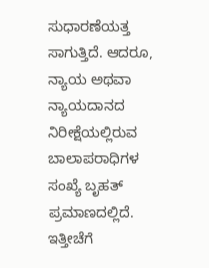ಸುಧಾರಣೆಯತ್ತ ಸಾಗುತ್ತಿದೆ. ಆದರೂ, ನ್ಯಾಯ ಅಥವಾ ನ್ಯಾಯದಾನದ ನಿರೀಕ್ಷೆಯಲ್ಲಿರುವ ಬಾಲಾಪರಾಧಿಗಳ ಸಂಖ್ಯೆ ಬೃಹತ್ ಪ್ರಮಾಣದಲ್ಲಿದೆ. ಇತ್ತೀಚೆಗೆ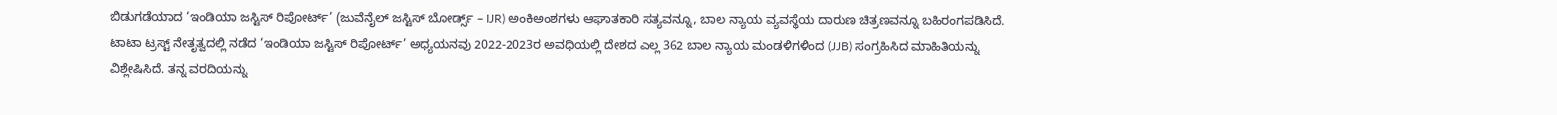ಬಿಡುಗಡೆಯಾದ ‘ಇಂಡಿಯಾ ಜಸ್ಟಿಸ್ ರಿಪೋರ್ಟ್’ (ಜುವೆನೈಲ್ ಜಸ್ಟಿಸ್ ಬೋರ್ಡ್ಸ್ – IJR) ಅಂಕಿಅಂಶಗಳು ಆಘಾತಕಾರಿ ಸತ್ಯವನ್ನೂ, ಬಾಲ ನ್ಯಾಯ ವ್ಯವಸ್ಥೆಯ ದಾರುಣ ಚಿತ್ರಣವನ್ನೂ ಬಹಿರಂಗಪಡಿಸಿದೆ.
ಟಾಟಾ ಟ್ರಸ್ಟ್ ನೇತೃತ್ವದಲ್ಲಿ ನಡೆದ ‘ಇಂಡಿಯಾ ಜಸ್ಟಿಸ್ ರಿಪೋರ್ಟ್’ ಅಧ್ಯಯನವು 2022-2023ರ ಅವಧಿಯಲ್ಲಿ ದೇಶದ ಎಲ್ಲ 362 ಬಾಲ ನ್ಯಾಯ ಮಂಡಳಿಗಳಿಂದ (JJB) ಸಂಗ್ರಹಿಸಿದ ಮಾಹಿತಿಯನ್ನು ವಿಶ್ಲೇಷಿಸಿದೆ. ತನ್ನ ವರದಿಯನ್ನು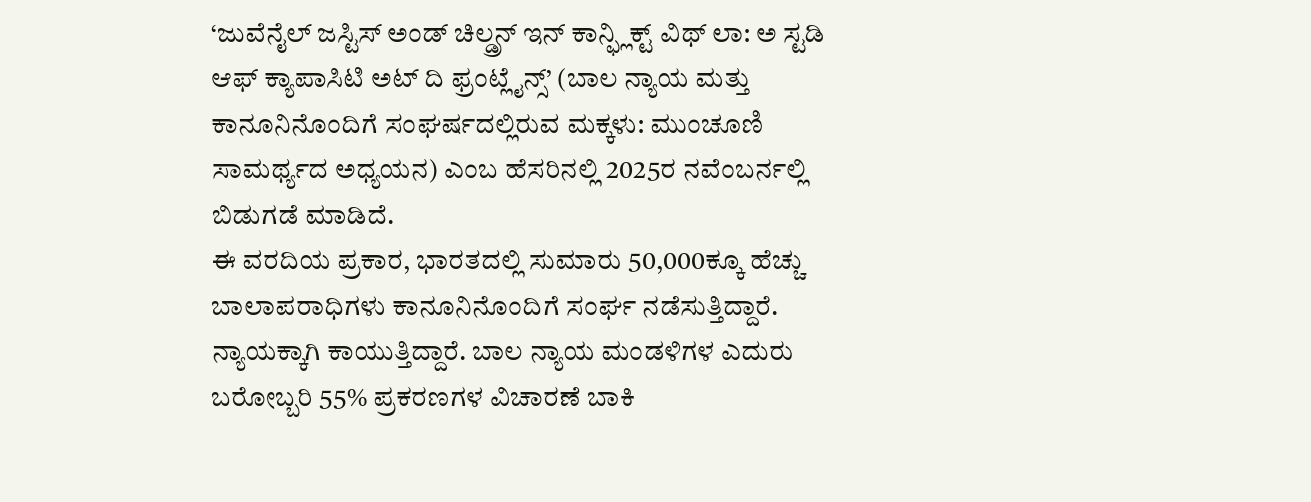‘ಜುವೆನೈಲ್ ಜಸ್ಟಿಸ್ ಅಂಡ್ ಚಿಲ್ಡ್ರನ್ ಇನ್ ಕಾನ್ಫ್ಲಿಕ್ಟ್ ವಿಥ್ ಲಾ: ಅ ಸ್ಟಡಿ ಆಫ್ ಕ್ಯಾಪಾಸಿಟಿ ಅಟ್ ದಿ ಫ್ರಂಟ್ಲೈನ್ಸ್’ (ಬಾಲ ನ್ಯಾಯ ಮತ್ತು ಕಾನೂನಿನೊಂದಿಗೆ ಸಂಘರ್ಷದಲ್ಲಿರುವ ಮಕ್ಕಳು: ಮುಂಚೂಣಿ ಸಾಮರ್ಥ್ಯದ ಅಧ್ಯಯನ) ಎಂಬ ಹೆಸರಿನಲ್ಲಿ 2025ರ ನವೆಂಬರ್ನಲ್ಲಿ ಬಿಡುಗಡೆ ಮಾಡಿದೆ.
ಈ ವರದಿಯ ಪ್ರಕಾರ, ಭಾರತದಲ್ಲಿ ಸುಮಾರು 50,000ಕ್ಕೂ ಹೆಚ್ಚು ಬಾಲಾಪರಾಧಿಗಳು ಕಾನೂನಿನೊಂದಿಗೆ ಸಂರ್ಘ ನಡೆಸುತ್ತಿದ್ದಾರೆ. ನ್ಯಾಯಕ್ಕಾಗಿ ಕಾಯುತ್ತಿದ್ದಾರೆ. ಬಾಲ ನ್ಯಾಯ ಮಂಡಳಿಗಳ ಎದುರು ಬರೋಬ್ಬರಿ 55% ಪ್ರಕರಣಗಳ ವಿಚಾರಣೆ ಬಾಕಿ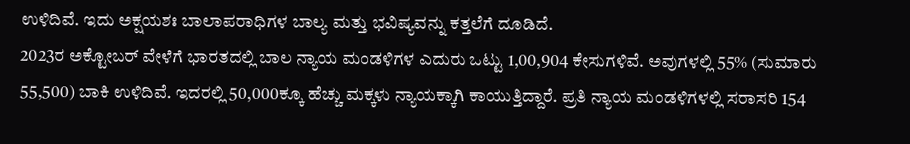ಉಳಿದಿವೆ. ಇದು ಅಕ್ಷಯಶಃ ಬಾಲಾಪರಾಧಿಗಳ ಬಾಲ್ಯ ಮತ್ತು ಭವಿಷ್ಯವನ್ನು ಕತ್ತಲೆಗೆ ದೂಡಿದೆ.
2023ರ ಅಕ್ಟೋಬರ್ ವೇಳೆಗೆ ಭಾರತದಲ್ಲಿ ಬಾಲ ನ್ಯಾಯ ಮಂಡಳಿಗಳ ಎದುರು ಒಟ್ಟು 1,00,904 ಕೇಸುಗಳಿವೆ. ಅವುಗಳಲ್ಲಿ 55% (ಸುಮಾರು 55,500) ಬಾಕಿ ಉಳಿದಿವೆ. ಇದರಲ್ಲಿ 50,000ಕ್ಕೂ ಹೆಚ್ಚು ಮಕ್ಕಳು ನ್ಯಾಯಕ್ಕಾಗಿ ಕಾಯುತ್ತಿದ್ದಾರೆ. ಪ್ರತಿ ನ್ಯಾಯ ಮಂಡಳಿಗಳಲ್ಲಿ ಸರಾಸರಿ 154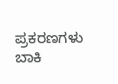ಪ್ರಕರಣಗಳು ಬಾಕಿ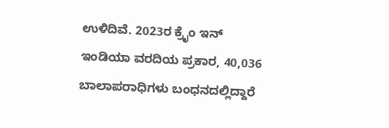ಉಳಿದಿವೆ. 2023ರ ಕ್ರೈಂ ಇನ್ ಇಂಡಿಯಾ ವರದಿಯ ಪ್ರಕಾರ, 40,036 ಬಾಲಾಪರಾಧಿಗಳು ಬಂಧನದಲ್ಲಿದ್ದಾರೆ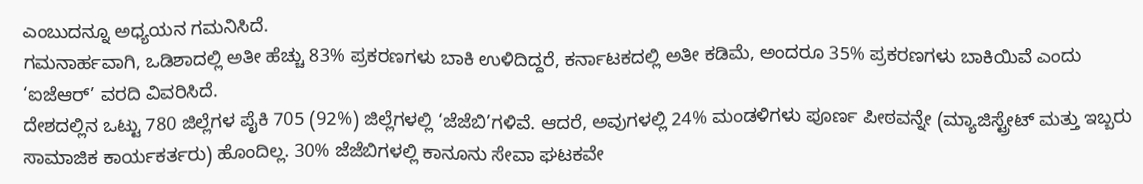ಎಂಬುದನ್ನೂ ಅಧ್ಯಯನ ಗಮನಿಸಿದೆ.
ಗಮನಾರ್ಹವಾಗಿ, ಒಡಿಶಾದಲ್ಲಿ ಅತೀ ಹೆಚ್ಚು 83% ಪ್ರಕರಣಗಳು ಬಾಕಿ ಉಳಿದಿದ್ದರೆ, ಕರ್ನಾಟಕದಲ್ಲಿ ಅತೀ ಕಡಿಮೆ, ಅಂದರೂ 35% ಪ್ರಕರಣಗಳು ಬಾಕಿಯಿವೆ ಎಂದು ‘ಐಜೆಆರ್’ ವರದಿ ವಿವರಿಸಿದೆ.
ದೇಶದಲ್ಲಿನ ಒಟ್ಟು 780 ಜಿಲ್ಲೆಗಳ ಪೈಕಿ 705 (92%) ಜಿಲ್ಲೆಗಳಲ್ಲಿ ‘ಜೆಜೆಬಿ’ಗಳಿವೆ. ಆದರೆ, ಅವುಗಳಲ್ಲಿ 24% ಮಂಡಳಿಗಳು ಪೂರ್ಣ ಪೀಠವನ್ನೇ (ಮ್ಯಾಜಿಸ್ಟ್ರೇಟ್ ಮತ್ತು ಇಬ್ಬರು ಸಾಮಾಜಿಕ ಕಾರ್ಯಕರ್ತರು) ಹೊಂದಿಲ್ಲ. 30% ಜೆಜೆಬಿಗಳಲ್ಲಿ ಕಾನೂನು ಸೇವಾ ಘಟಕವೇ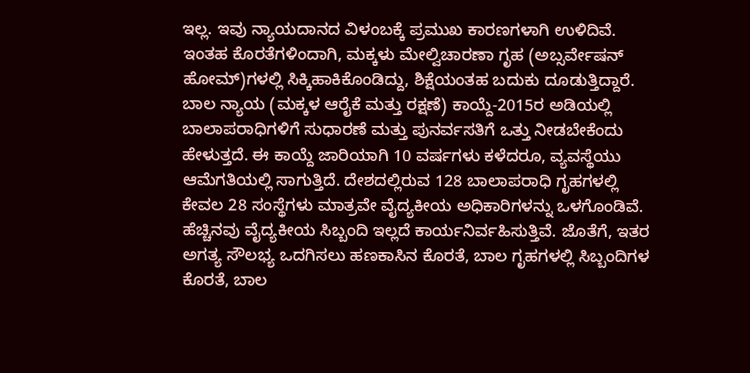ಇಲ್ಲ. ಇವು ನ್ಯಾಯದಾನದ ವಿಳಂಬಕ್ಕೆ ಪ್ರಮುಖ ಕಾರಣಗಳಾಗಿ ಉಳಿದಿವೆ. ಇಂತಹ ಕೊರತೆಗಳಿಂದಾಗಿ, ಮಕ್ಕಳು ಮೇಲ್ವಿಚಾರಣಾ ಗೃಹ (ಅಬ್ಸರ್ವೇಷನ್ ಹೋಮ್)ಗಳಲ್ಲಿ ಸಿಕ್ಕಿಹಾಕಿಕೊಂಡಿದ್ದು, ಶಿಕ್ಷೆಯಂತಹ ಬದುಕು ದೂಡುತ್ತಿದ್ದಾರೆ.
ಬಾಲ ನ್ಯಾಯ (ಮಕ್ಕಳ ಆರೈಕೆ ಮತ್ತು ರಕ್ಷಣೆ) ಕಾಯ್ದೆ-2015ರ ಅಡಿಯಲ್ಲಿ ಬಾಲಾಪರಾಧಿಗಳಿಗೆ ಸುಧಾರಣೆ ಮತ್ತು ಪುನರ್ವಸತಿಗೆ ಒತ್ತು ನೀಡಬೇಕೆಂದು ಹೇಳುತ್ತದೆ. ಈ ಕಾಯ್ದೆ ಜಾರಿಯಾಗಿ 10 ವರ್ಷಗಳು ಕಳೆದರೂ, ವ್ಯವಸ್ಥೆಯು ಆಮೆಗತಿಯಲ್ಲಿ ಸಾಗುತ್ತಿದೆ. ದೇಶದಲ್ಲಿರುವ 128 ಬಾಲಾಪರಾಧಿ ಗೃಹಗಳಲ್ಲಿ ಕೇವಲ 28 ಸಂಸ್ಥೆಗಳು ಮಾತ್ರವೇ ವೈದ್ಯಕೀಯ ಅಧಿಕಾರಿಗಳನ್ನು ಒಳಗೊಂಡಿವೆ. ಹೆಚ್ಚಿನವು ವೈದ್ಯಕೀಯ ಸಿಬ್ಬಂದಿ ಇಲ್ಲದೆ ಕಾರ್ಯನಿರ್ವಹಿಸುತ್ತಿವೆ. ಜೊತೆಗೆ, ಇತರ ಅಗತ್ಯ ಸೌಲಭ್ಯ ಒದಗಿಸಲು ಹಣಕಾಸಿನ ಕೊರತೆ, ಬಾಲ ಗೃಹಗಳಲ್ಲಿ ಸಿಬ್ಬಂದಿಗಳ ಕೊರತೆ, ಬಾಲ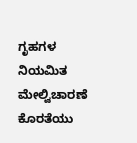ಗೃಹಗಳ ನಿಯಮಿತ ಮೇಲ್ವಿಚಾರಣೆ ಕೊರತೆಯು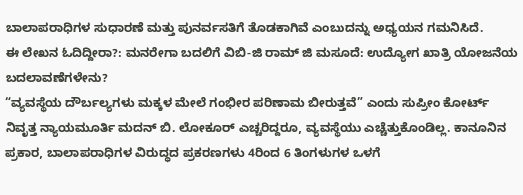ಬಾಲಾಪರಾಧಿಗಳ ಸುಧಾರಣೆ ಮತ್ತು ಪುನರ್ವಸತಿಗೆ ತೊಡಕಾಗಿವೆ ಎಂಬುದನ್ನು ಅಧ್ಯಯನ ಗಮನಿಸಿದೆ.
ಈ ಲೇಖನ ಓದಿದ್ದೀರಾ?: ಮನರೇಗಾ ಬದಲಿಗೆ ವಿಬಿ-ಜಿ ರಾಮ್ ಜಿ ಮಸೂದೆ: ಉದ್ಯೋಗ ಖಾತ್ರಿ ಯೋಜನೆಯ ಬದಲಾವಣೆಗಳೇನು?
“ವ್ಯವಸ್ಥೆಯ ದೌರ್ಬಲ್ಯಗಳು ಮಕ್ಕಳ ಮೇಲೆ ಗಂಭೀರ ಪರಿಣಾಮ ಬೀರುತ್ತವೆ” ಎಂದು ಸುಪ್ರೀಂ ಕೋರ್ಟ್ ನಿವೃತ್ತ ನ್ಯಾಯಮೂರ್ತಿ ಮದನ್ ಬಿ. ಲೋಕೂರ್ ಎಚ್ಚರಿದ್ದರೂ, ವ್ಯವಸ್ಥೆಯು ಎಚ್ಚೆತ್ತುಕೊಂಡಿಲ್ಲ. ಕಾನೂನಿನ ಪ್ರಕಾರ, ಬಾಲಾಪರಾಧಿಗಳ ವಿರುದ್ಧದ ಪ್ರಕರಣಗಳು 4ರಿಂದ 6 ತಿಂಗಳುಗಳ ಒಳಗೆ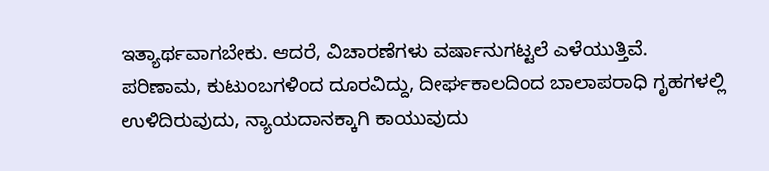ಇತ್ಯಾರ್ಥವಾಗಬೇಕು. ಆದರೆ, ವಿಚಾರಣೆಗಳು ವರ್ಷಾನುಗಟ್ಟಲೆ ಎಳೆಯುತ್ತಿವೆ.
ಪರಿಣಾಮ, ಕುಟುಂಬಗಳಿಂದ ದೂರವಿದ್ದು, ದೀರ್ಘಕಾಲದಿಂದ ಬಾಲಾಪರಾಧಿ ಗೃಹಗಳಲ್ಲಿ ಉಳಿದಿರುವುದು, ನ್ಯಾಯದಾನಕ್ಕಾಗಿ ಕಾಯುವುದು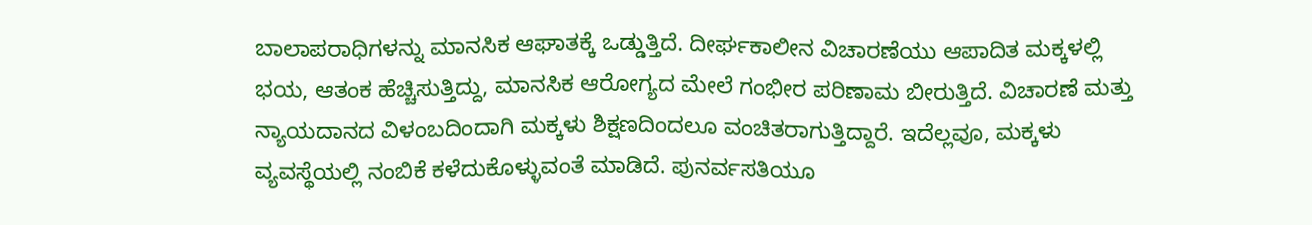ಬಾಲಾಪರಾಧಿಗಳನ್ನು ಮಾನಸಿಕ ಆಘಾತಕ್ಕೆ ಒಡ್ಡುತ್ತಿದೆ. ದೀರ್ಘಕಾಲೀನ ವಿಚಾರಣೆಯು ಆಪಾದಿತ ಮಕ್ಕಳಲ್ಲಿ ಭಯ, ಆತಂಕ ಹೆಚ್ಚಿಸುತ್ತಿದ್ದು, ಮಾನಸಿಕ ಆರೋಗ್ಯದ ಮೇಲೆ ಗಂಭೀರ ಪರಿಣಾಮ ಬೀರುತ್ತಿದೆ. ವಿಚಾರಣೆ ಮತ್ತು ನ್ಯಾಯದಾನದ ವಿಳಂಬದಿಂದಾಗಿ ಮಕ್ಕಳು ಶಿಕ್ಷಣದಿಂದಲೂ ವಂಚಿತರಾಗುತ್ತಿದ್ದಾರೆ. ಇದೆಲ್ಲವೂ, ಮಕ್ಕಳು ವ್ಯವಸ್ಥೆಯಲ್ಲಿ ನಂಬಿಕೆ ಕಳೆದುಕೊಳ್ಳುವಂತೆ ಮಾಡಿದೆ. ಪುನರ್ವಸತಿಯೂ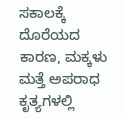ಸಕಾಲಕ್ಕೆ ದೊರೆಯದ ಕಾರಣ, ಮಕ್ಕಳು ಮತ್ತೆ ಅಪರಾಧ ಕೃತ್ಯಗಳಲ್ಲಿ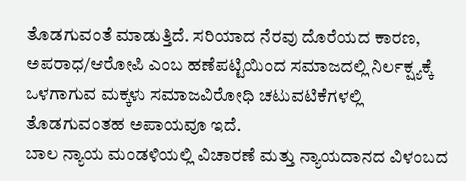ತೊಡಗುವಂತೆ ಮಾಡುತ್ತಿದೆ. ಸರಿಯಾದ ನೆರವು ದೊರೆಯದ ಕಾರಣ, ಅಪರಾಧ/ಆರೋಪಿ ಎಂಬ ಹಣೆಪಟ್ಟಿಯಿಂದ ಸಮಾಜದಲ್ಲಿ ನಿರ್ಲಕ್ಷ್ಯಕ್ಕೆ ಒಳಗಾಗುವ ಮಕ್ಕಳು ಸಮಾಜವಿರೋಧಿ ಚಟುವಟಿಕೆಗಳಲ್ಲಿ ತೊಡಗುವಂತಹ ಅಪಾಯವೂ ಇದೆ.
ಬಾಲ ನ್ಯಾಯ ಮಂಡಳಿಯಲ್ಲಿ ವಿಚಾರಣೆ ಮತ್ತು ನ್ಯಾಯದಾನದ ವಿಳಂಬದ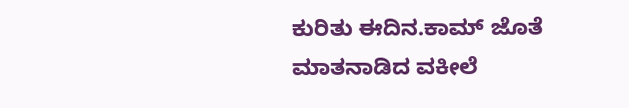ಕುರಿತು ಈದಿನ.ಕಾಮ್ ಜೊತೆ ಮಾತನಾಡಿದ ವಕೀಲೆ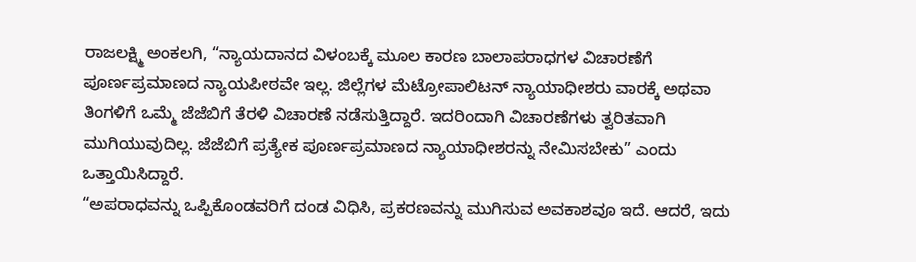ರಾಜಲಕ್ಷ್ಮಿ ಅಂಕಲಗಿ, “ನ್ಯಾಯದಾನದ ವಿಳಂಬಕ್ಕೆ ಮೂಲ ಕಾರಣ ಬಾಲಾಪರಾಧಗಳ ವಿಚಾರಣೆಗೆ ಪೂರ್ಣಪ್ರಮಾಣದ ನ್ಯಾಯಪೀಠವೇ ಇಲ್ಲ. ಜಿಲ್ಲೆಗಳ ಮೆಟ್ರೋಪಾಲಿಟನ್ ನ್ಯಾಯಾಧೀಶರು ವಾರಕ್ಕೆ ಅಥವಾ ತಿಂಗಳಿಗೆ ಒಮ್ಮೆ ಜೆಜೆಬಿಗೆ ತೆರಳಿ ವಿಚಾರಣೆ ನಡೆಸುತ್ತಿದ್ದಾರೆ. ಇದರಿಂದಾಗಿ ವಿಚಾರಣೆಗಳು ತ್ವರಿತವಾಗಿ ಮುಗಿಯುವುದಿಲ್ಲ. ಜೆಜೆಬಿಗೆ ಪ್ರತ್ಯೇಕ ಪೂರ್ಣಪ್ರಮಾಣದ ನ್ಯಾಯಾಧೀಶರನ್ನು ನೇಮಿಸಬೇಕು” ಎಂದು ಒತ್ತಾಯಿಸಿದ್ದಾರೆ.
“ಅಪರಾಧವನ್ನು ಒಪ್ಪಿಕೊಂಡವರಿಗೆ ದಂಡ ವಿಧಿಸಿ, ಪ್ರಕರಣವನ್ನು ಮುಗಿಸುವ ಅವಕಾಶವೂ ಇದೆ. ಆದರೆ, ಇದು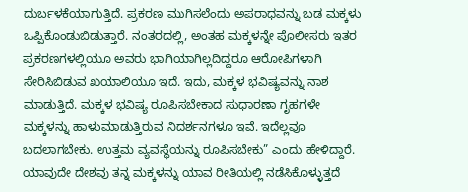ದುರ್ಬಳಕೆಯಾಗುತ್ತಿದೆ. ಪ್ರಕರಣ ಮುಗಿಸಲೆಂದು ಅಪರಾಧವನ್ನು ಬಡ ಮಕ್ಕಳು ಒಪ್ಪಿಕೊಂಡುಬಿಡುತ್ತಾರೆ. ನಂತರದಲ್ಲಿ, ಅಂತಹ ಮಕ್ಕಳನ್ನೇ ಪೊಲೀಸರು ಇತರ ಪ್ರಕರಣಗಳಲ್ಲಿಯೂ ಅವರು ಭಾಗಿಯಾಗಿಲ್ಲದಿದ್ದರೂ ಆರೋಪಿಗಳಾಗಿ ಸೇರಿಸಿಬಿಡುವ ಖಯಾಲಿಯೂ ಇದೆ. ಇದು, ಮಕ್ಕಳ ಭವಿಷ್ಯವನ್ನು ನಾಶ ಮಾಡುತ್ತಿದೆ. ಮಕ್ಕಳ ಭವಿಷ್ಯ ರೂಪಿಸಬೇಕಾದ ಸುಧಾರಣಾ ಗೃಹಗಳೇ ಮಕ್ಕಳನ್ನು ಹಾಳುಮಾಡುತ್ತಿರುವ ನಿದರ್ಶನಗಳೂ ಇವೆ. ಇದೆಲ್ಲವೂ ಬದಲಾಗಬೇಕು. ಉತ್ತಮ ವ್ಯವಸ್ಥೆಯನ್ನು ರೂಪಿಸಬೇಕು” ಎಂದು ಹೇಳಿದ್ದಾರೆ.
ಯಾವುದೇ ದೇಶವು ತನ್ನ ಮಕ್ಕಳನ್ನು ಯಾವ ರೀತಿಯಲ್ಲಿ ನಡೆಸಿಕೊಳ್ಳುತ್ತದೆ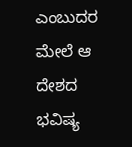ಎಂಬುದರ ಮೇಲೆ ಆ ದೇಶದ ಭವಿಷ್ಯ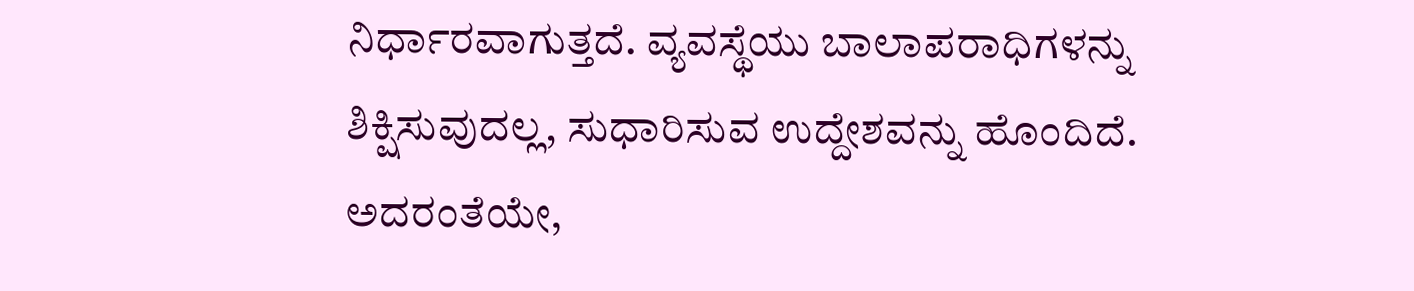ನಿರ್ಧಾರವಾಗುತ್ತದೆ. ವ್ಯವಸ್ಥೆಯು ಬಾಲಾಪರಾಧಿಗಳನ್ನು ಶಿಕ್ಷಿಸುವುದಲ್ಲ, ಸುಧಾರಿಸುವ ಉದ್ದೇಶವನ್ನು ಹೊಂದಿದೆ. ಅದರಂತೆಯೇ,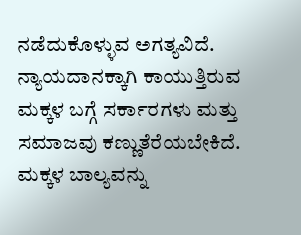ನಡೆದುಕೊಳ್ಳುವ ಅಗತ್ಯವಿದೆ. ನ್ಯಾಯದಾನಕ್ಕಾಗಿ ಕಾಯುತ್ತಿರುವ ಮಕ್ಕಳ ಬಗ್ಗೆ ಸರ್ಕಾರಗಳು ಮತ್ತು ಸಮಾಜವು ಕಣ್ಣುತೆರೆಯಬೇಕಿದೆ. ಮಕ್ಕಳ ಬಾಲ್ಯವನ್ನು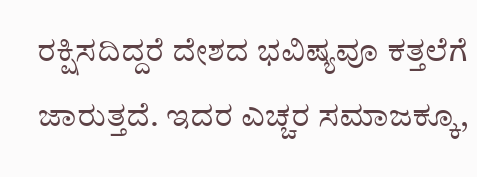ರಕ್ಷಿಸದಿದ್ದರೆ ದೇಶದ ಭವಿಷ್ಯವೂ ಕತ್ತಲೆಗೆ ಜಾರುತ್ತದೆ. ಇದರ ಎಚ್ಚರ ಸಮಾಜಕ್ಕೂ,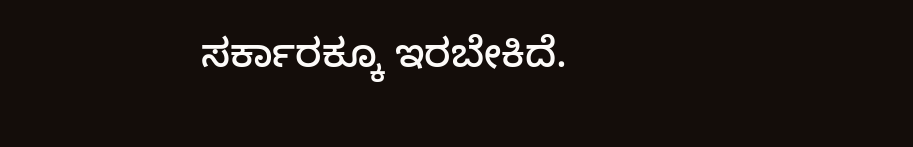ಸರ್ಕಾರಕ್ಕೂ ಇರಬೇಕಿದೆ.